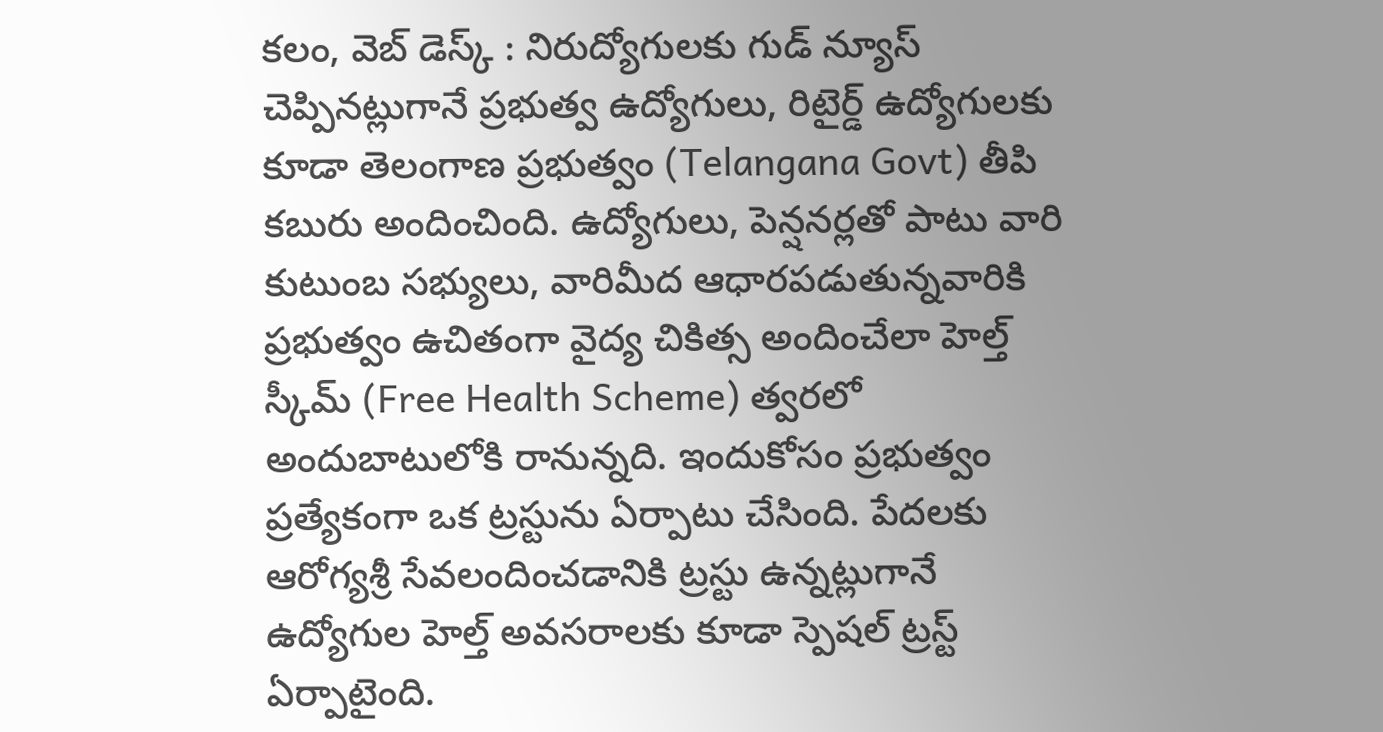కలం, వెబ్ డెస్క్ : నిరుద్యోగులకు గుడ్ న్యూస్ చెప్పినట్లుగానే ప్రభుత్వ ఉద్యోగులు, రిటైర్డ్ ఉద్యోగులకు కూడా తెలంగాణ ప్రభుత్వం (Telangana Govt) తీపి కబురు అందించింది. ఉద్యోగులు, పెన్షనర్లతో పాటు వారి కుటుంబ సభ్యులు, వారిమీద ఆధారపడుతున్నవారికి ప్రభుత్వం ఉచితంగా వైద్య చికిత్స అందించేలా హెల్త్ స్కీమ్ (Free Health Scheme) త్వరలో అందుబాటులోకి రానున్నది. ఇందుకోసం ప్రభుత్వం ప్రత్యేకంగా ఒక ట్రస్టును ఏర్పాటు చేసింది. పేదలకు ఆరోగ్యశ్రీ సేవలందించడానికి ట్రస్టు ఉన్నట్లుగానే ఉద్యోగుల హెల్త్ అవసరాలకు కూడా స్పెషల్ ట్రస్ట్ ఏర్పాటైంది.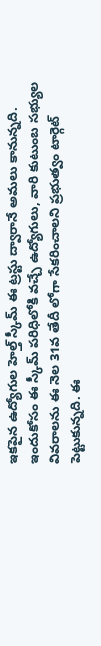ఇకపైన ఉద్యోగుల హెల్త్ స్కీమ్ ఈ ట్రస్టు ద్వారానే అమలు కానున్నది. ఇందుకోసం ఈ స్కీమ్ పరిధిలోకి వచ్చే ఉద్యోగులు, వారి కుటుంబ సభ్యుల వివరాలను ఈ నెల 31వ తేదీ లోగా సేకరించాలని ప్రభుత్వం టార్గెట్ పెట్టుకున్నది. ఈ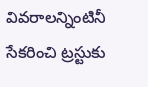వివరాలన్నింటినీ సేకరించి ట్రస్టుకు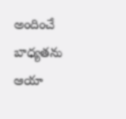అందించే బాధ్యతను ఆయా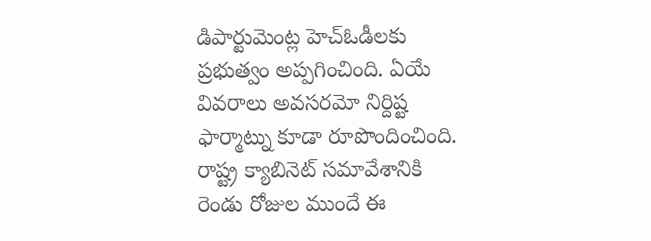డిపార్టుమెంట్ల హెచ్ఓడీలకు ప్రభుత్వం అప్పగించింది. ఏయే వివరాలు అవసరమో నిర్దిష్ట ఫార్మాట్ను కూడా రూపొందించింది. రాష్ట్ర క్యాబినెట్ సమావేశానికి రెండు రోజుల ముందే ఈ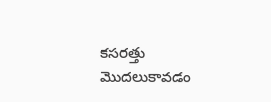కసరత్తు మొదలుకావడం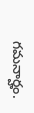గమనార్హం.